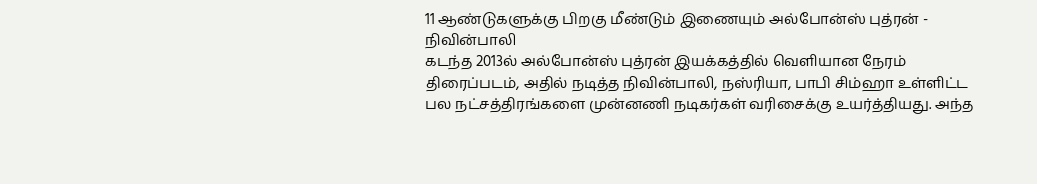11 ஆண்டுகளுக்கு பிறகு மீண்டும் இணையும் அல்போன்ஸ் புத்ரன் - நிவின்பாலி
கடந்த 2013ல் அல்போன்ஸ் புத்ரன் இயக்கத்தில் வெளியான நேரம் திரைப்படம், அதில் நடித்த நிவின்பாலி, நஸ்ரியா, பாபி சிம்ஹா உள்ளிட்ட பல நட்சத்திரங்களை முன்னணி நடிகர்கள் வரிசைக்கு உயர்த்தியது. அந்த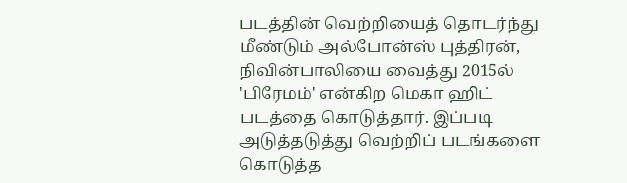படத்தின் வெற்றியைத் தொடர்ந்து மீண்டும் அல்போன்ஸ் புத்திரன், நிவின்பாலியை வைத்து 2015ல் 'பிரேமம்' என்கிற மெகா ஹிட் படத்தை கொடுத்தார். இப்படி அடுத்தடுத்து வெற்றிப் படங்களை கொடுத்த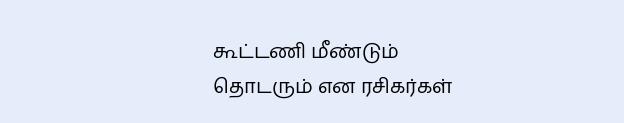கூட்டணி மீண்டும் தொடரும் என ரசிகர்கள்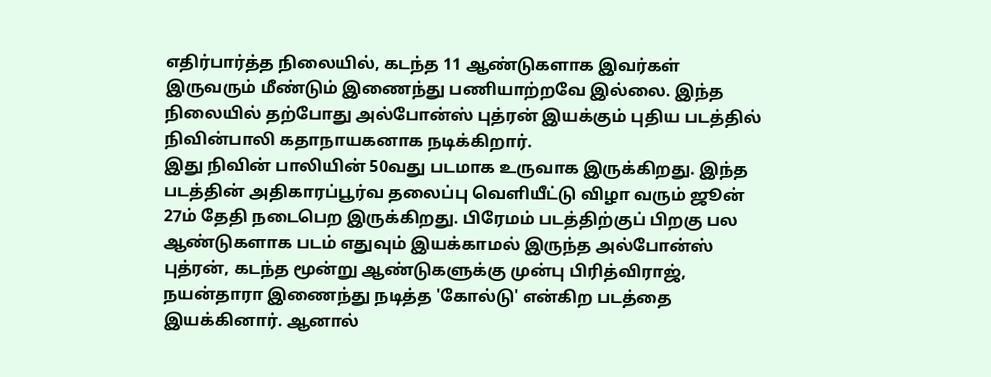எதிர்பார்த்த நிலையில், கடந்த 11 ஆண்டுகளாக இவர்கள் இருவரும் மீண்டும் இணைந்து பணியாற்றவே இல்லை. இந்த நிலையில் தற்போது அல்போன்ஸ் புத்ரன் இயக்கும் புதிய படத்தில் நிவின்பாலி கதாநாயகனாக நடிக்கிறார்.
இது நிவின் பாலியின் 50வது படமாக உருவாக இருக்கிறது. இந்த படத்தின் அதிகாரப்பூர்வ தலைப்பு வெளியீட்டு விழா வரும் ஜூன் 27ம் தேதி நடைபெற இருக்கிறது. பிரேமம் படத்திற்குப் பிறகு பல ஆண்டுகளாக படம் எதுவும் இயக்காமல் இருந்த அல்போன்ஸ் புத்ரன், கடந்த மூன்று ஆண்டுகளுக்கு முன்பு பிரித்விராஜ், நயன்தாரா இணைந்து நடித்த 'கோல்டு' என்கிற படத்தை இயக்கினார். ஆனால்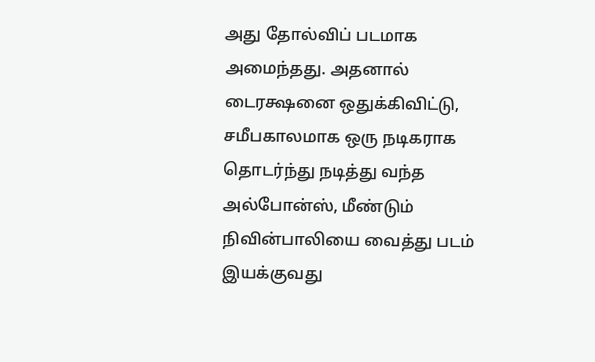அது தோல்விப் படமாக அமைந்தது. அதனால் டைரக்ஷனை ஒதுக்கிவிட்டு, சமீபகாலமாக ஒரு நடிகராக தொடர்ந்து நடித்து வந்த அல்போன்ஸ், மீண்டும் நிவின்பாலியை வைத்து படம் இயக்குவது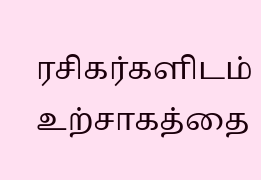ரசிகர்களிடம் உற்சாகத்தை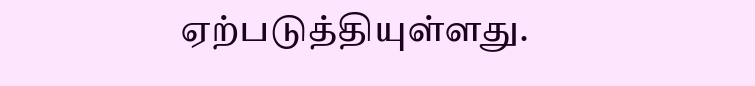ஏற்படுத்தியுள்ளது.